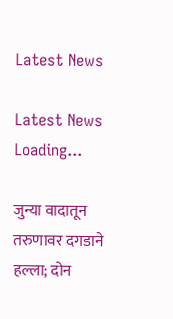Latest News

Latest News
Loading...

जुन्या वादातून तरुणावर दगडाने हल्ला; दोन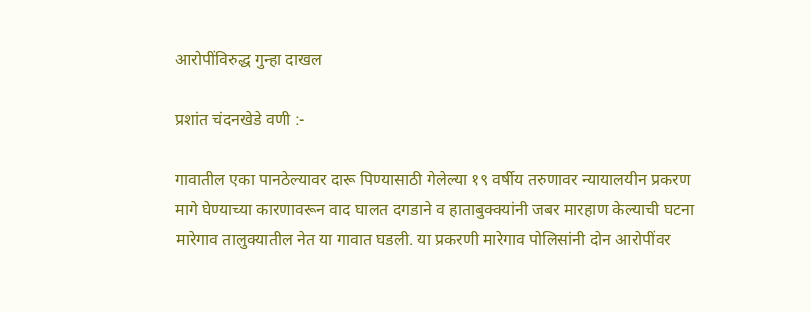आरोपींविरुद्ध गुन्हा दाखल

प्रशांत चंदनखेडे वणी :-

गावातील एका पानठेल्यावर दारू पिण्यासाठी गेलेल्या १९ वर्षीय तरुणावर न्यायालयीन प्रकरण मागे घेण्याच्या कारणावरून वाद घालत दगडाने व हाताबुक्क्यांनी जबर मारहाण केल्याची घटना मारेगाव तालुक्यातील नेत या गावात घडली. या प्रकरणी मारेगाव पोलिसांनी दोन आरोपींवर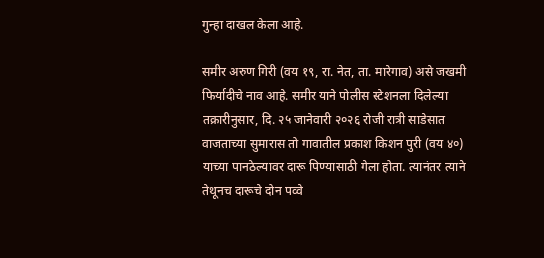गुन्हा दाखल केला आहे.

समीर अरुण गिरी (वय १९, रा. नेत, ता. मारेगाव) असे जखमी फिर्यादीचे नाव आहे. समीर याने पोलीस स्टेशनला दिलेल्या तक्रारीनुसार, दि. २५ जानेवारी २०२६ रोजी रात्री साडेसात वाजताच्या सुमारास तो गावातील प्रकाश किशन पुरी (वय ४०) याच्या पानठेल्यावर दारू पिण्यासाठी गेला होता. त्यानंतर त्याने तेथूनच दारूचे दोन पव्वे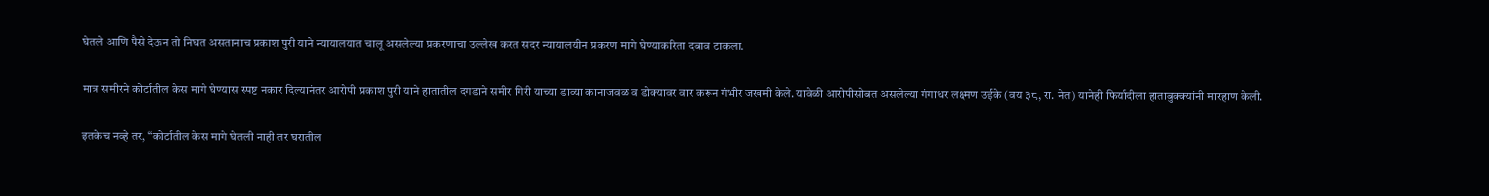घेतले आणि पैसे देऊन तो निघत असतानाच प्रकाश पुरी याने न्यायालयात चालू असलेल्या प्रकरणाचा उल्लेख करत सदर न्यायालयीन प्रकरण मागे घेण्याकरिता दबाव टाकला.

मात्र समीरने कोर्टातील केस मागे घेण्यास स्पष्ट नकार दिल्यानंतर आरोपी प्रकाश पुरी याने हातातील दगडाने समीर गिरी याच्या डाव्या कानाजवळ व डोक्यावर वार करून गंभीर जखमी केले. यावेळी आरोपीसोबत असलेल्या गंगाधर लक्ष्मण उईके (वय ३८, रा. नेत) यानेही फिर्यादीला हाताबुक्क्यांनी मारहाण केली.

इतकेच नव्हे तर, “कोर्टातील केस मागे घेतली नाही तर घरातील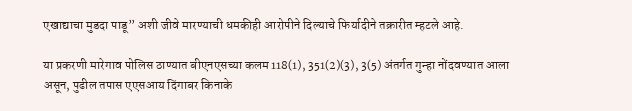एखाद्याचा मुडदा पाडू” अशी जीवे मारण्याची धमकीही आरोपीने दिल्याचे फिर्यादीने तक्रारीत म्हटले आहे.

या प्रकरणी मारेगाव पोलिस ठाण्यात बीएनएसच्या कलम 118(1), 351(2)(3), 3(5) अंतर्गत गुन्हा नोंदवण्यात आला असून, पुढील तपास एएसआय दिंगाबर किनाके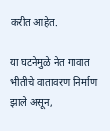करीत आहेत.

या घटनेमुळे नेत गावात भीतीचे वातावरण निर्माण झाले असून,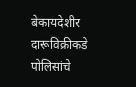बेकायदेशीर दारूविक्रीकडे पोलिसांचे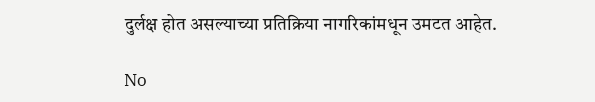दुर्लक्ष होत असल्याच्या प्रतिक्रिया नागरिकांमधून उमटत आहेत.

No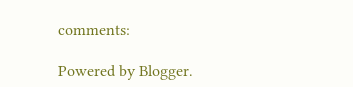comments:

Powered by Blogger.